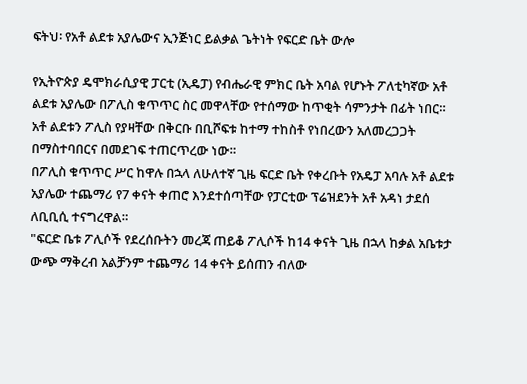ፍትህ፡ የአቶ ልደቱ አያሌውና ኢንጅነር ይልቃል ጌትነት የፍርድ ቤት ውሎ

የኢትዮጵያ ዴሞክራሲያዊ ፓርቲ (ኢዴፓ) የብሔራዊ ምክር ቤት አባል የሆኑት ፖለቲካኛው አቶ ልደቱ አያሌው በፖሊስ ቁጥጥር ስር መዋላቸው የተሰማው ከጥቂት ሳምንታት በፊት ነበር።
አቶ ልደቱን ፖሊስ የያዛቸው በቅርቡ በቢሾፍቱ ከተማ ተከስቶ የነበረውን አለመረጋጋት በማስተባበርና በመደገፍ ተጠርጥረው ነው።
በፖሊስ ቁጥጥር ሥር ከዋሉ በኋላ ለሁለተኛ ጊዜ ፍርድ ቤት የቀረቡት የአዴፓ አባሉ አቶ ልደቱ አያሌው ተጨማሪ የ7 ቀናት ቀጠሮ እንደተሰጣቸው የፓርቲው ፕሬዝደንት አቶ አዳነ ታደሰ ለቢቢሲ ተናግረዋል።
"ፍርድ ቤቱ ፖሊሶች የደረሰቡትን መረጃ ጠይቆ ፖሊሶች ከ14 ቀናት ጊዜ በኋላ ከቃል አቤቱታ ውጭ ማቅረብ አልቻንም ተጨማሪ 14 ቀናት ይሰጠን ብለው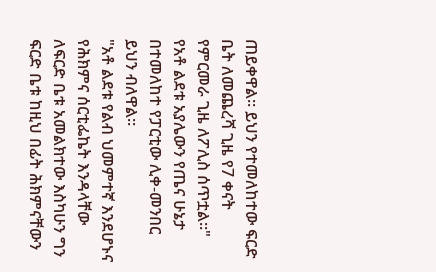ጠይቀዋል። ይህን የተመለከተው ፍርድ ቤት ለመጨረሻ ጊዜ የ7 ቀናት የምርመራ ጊዜ ለፖሊስ ሰጥቷል።"
የአቶ ልደቱ አያሌውን የጤና ሁኔታ በተመለከተ የፓርቲው ሊቀ-መንበር ይህን ብለዋል።
"አቶ ልደቱ የልብ ህመምተኛ እንደሆኑና የሕክምና ሰርቲፌኬት እንዳላቸው ለፍርድ ቤቱ አመልክተው እስካሁን ግን ፍርድ ቤቱ ከዚህ በፊት ሕክምናቸውን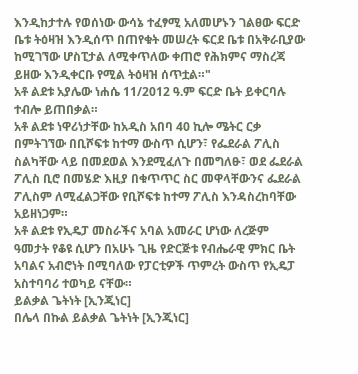እንዲከታተሉ የወሰነው ውሳኔ ተፈፃሚ አለመሆኑን ገልፀው ፍርድ ቤቱ ትዕዛዝ እንዲሰጥ በጠየቁት መሠረት ፍርደ ቤቱ በአቅራቢያው ከሚገኘው ሆስፒታል ለሚቀጥለው ቀጠሮ የሕክምና ማስረጃ ይዘው እንዲቀርቡ የሚል ትዕዛዝ ሰጥቷል።"
አቶ ልደቱ አያሌው ነሐሴ 11/2012 ዓ.ም ፍርድ ቤት ይቀርባሉ ተብሎ ይጠበቃል።
አቶ ልደቱ ነዋሪነታቸው ከአዲስ አበባ 40 ኪሎ ሜትር ርቃ በምትገኘው በቢሾፍቱ ከተማ ውስጥ ሲሆን፣ የፌደራል ፖሊስ ስልካቸው ላይ በመደወል እንደሚፈለጉ በመግለፁ፣ ወደ ፌደራል ፖሊስ ቢሮ በመሄድ እዚያ በቁጥጥር ስር መዋላቸውንና ፌደራል ፖሊስም ለሚፈልጋቸው የቢሾፍቱ ከተማ ፖሊስ እንዳስረከባቸው አይዘነጋም።
አቶ ልደቱ የኢዴፓ መስራችና አባል አመራር ሆነው ለረጅም ዓመታት የቆዩ ሲሆን በአሁኑ ጊዜ የድርጅቱ የብሔራዊ ምክር ቤት አባልና አብሮነት በሚባለው የፓርቲዎች ጥምረት ውስጥ የኢዴፓ አስተባባሪ ተወካይ ናቸው።
ይልቃል ጌትነት [ኢንጂነር]
በሌላ በኩል ይልቃል ጌትነት [ኢንጂነር]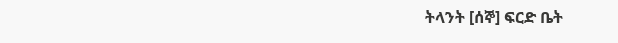ትላንት [ሰኞ] ፍርድ ቤት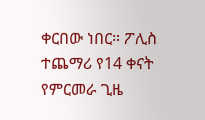ቀርበው ነበር። ፖሊስ ተጨማሪ የ14 ቀናት የምርመራ ጊዜ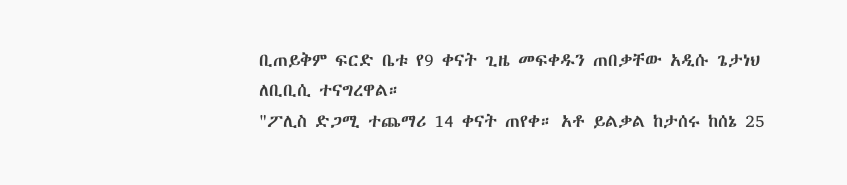ቢጠይቅም ፍርድ ቤቱ የ9 ቀናት ጊዜ መፍቀዱን ጠበቃቸው አዲሱ ጌታነህ ለቢቢሲ ተናግረዋል።
"ፖሊስ ድጋሚ ተጨማሪ 14 ቀናት ጠየቀ። አቶ ይልቃል ከታሰሩ ከሰኔ 25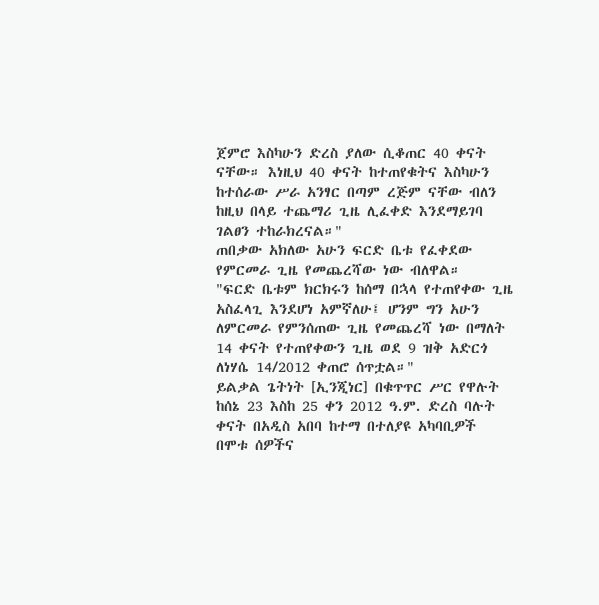ጀምሮ እስካሁን ድረስ ያለው ሲቆጠር 40 ቀናት ናቸው። እነዚህ 40 ቀናት ከተጠየቁትና እስካሁን ከተሰራው ሥራ አንፃር በጣም ረጅም ናቸው ብለን ከዚህ በላይ ተጨማሪ ጊዜ ሊፈቀድ እንደማይገባ ገልፀን ተከራክረናል።"
ጠበቃው አክለው አሁን ፍርድ ቤቱ የፈቀደው የምርመራ ጊዜ የመጨረሻው ነው ብለዋል።
"ፍርድ ቤቱም ክርክሩን ከሰማ በኋላ የተጠየቀው ጊዜ አስፈላጊ እንደሆነ አምኛለሁ፤ ሆንም ግን አሁን ለምርመራ የምንሰጠው ጊዜ የመጨረሻ ነው በማለት 14 ቀናት የተጠየቀውን ጊዜ ወደ 9 ዝቅ አድርጎ ለነሃሴ 14/2012 ቀጠሮ ሰጥቷል።"
ይልቃል ጌትነት [ኢንጂነር] በቁጥጥር ሥር የዋሉት ከሰኔ 23 እስከ 25 ቀን 2012 ዓ.ም. ድረስ ባሉት ቀናት በአዲስ አበባ ከተማ በተለያዩ አካባቢዎች በሞቱ ሰዎችና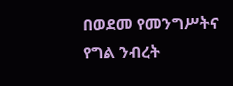በወደመ የመንግሥትና የግል ንብረት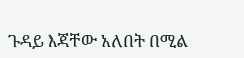ጉዳይ እጃቸው አለበት በሚል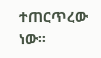ተጠርጥረው ነው።